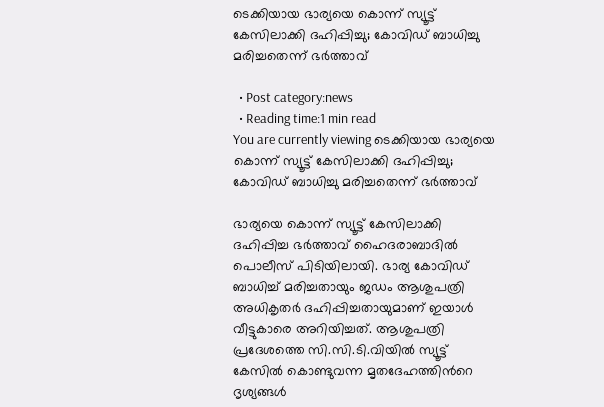ടെക്കിയായ ഭാര്യയെ കൊന്ന് സ്യൂട്ട് കേസിലാക്കി ദഹിപ്പിച്ചു; കോവിഡ് ബാധിച്ചു മരിച്ചതെന്ന് ഭര്‍ത്താവ്

  • Post category:news
  • Reading time:1 min read
You are currently viewing ടെക്കിയായ ഭാര്യയെ കൊന്ന് സ്യൂട്ട് കേസിലാക്കി ദഹിപ്പിച്ചു; കോവിഡ് ബാധിച്ചു മരിച്ചതെന്ന് ഭര്‍ത്താവ്

ഭാര്യയെ കൊന്ന് സ്യൂട്ട് കേസിലാക്കി ദഹിപ്പിച്ച ഭര്‍ത്താവ് ഹൈദരാബാദില്‍ പൊലീസ് പിടിയിലായി. ഭാര്യ കോവിഡ് ബാധിച്ച് മരിച്ചതായും ജഡം ആശുപത്രി അധികൃതര്‍ ദഹിപ്പിച്ചതായുമാണ് ഇയാള്‍ വീട്ടുകാരെ അറിയിച്ചത്. ആശുപത്രി പ്രദേശത്തെ സി.സി.ടി.വിയില്‍ സ്യൂട്ട് കേസില്‍ കൊണ്ടുവന്ന മൃതദേഹത്തിന്‍റെ ദൃശ്യങ്ങള്‍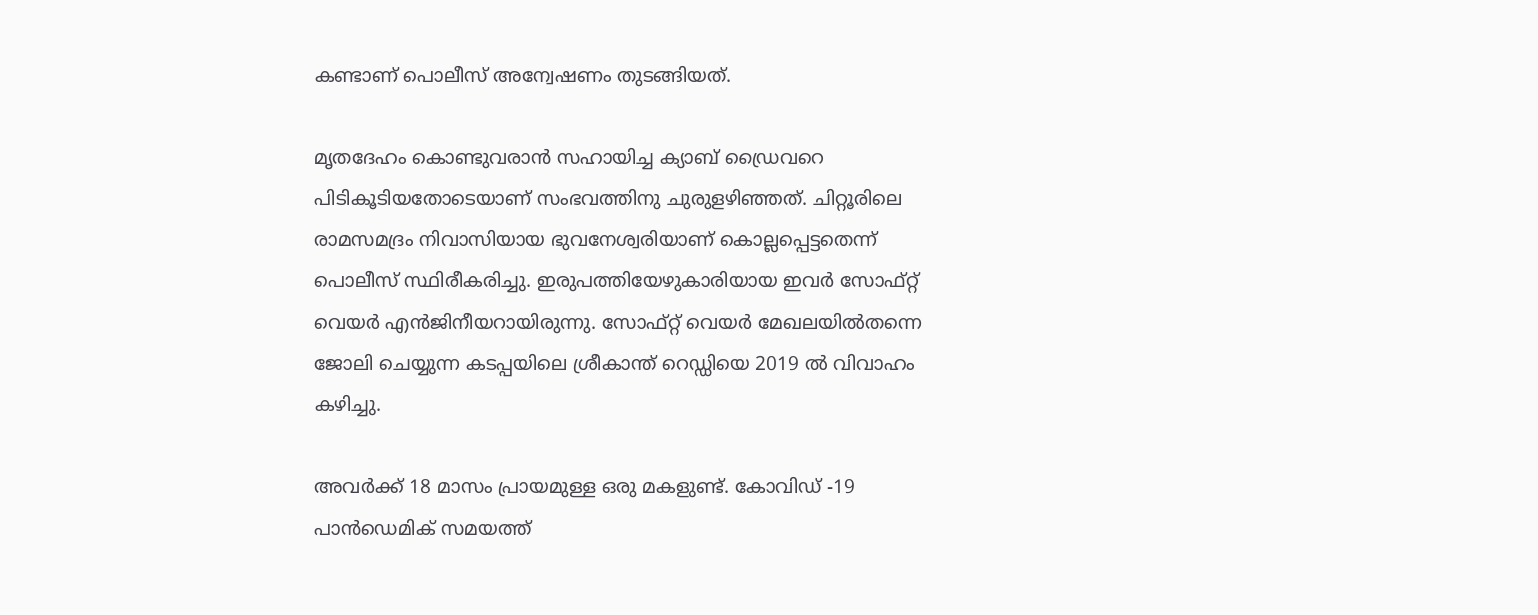കണ്ടാണ് പൊലീസ് അന്വേഷണം തുടങ്ങിയത്.

മൃതദേഹം കൊണ്ടുവരാന്‍ സഹായിച്ച ക്യാബ് ഡ്രൈവറെ പിടികൂടിയതോടെയാണ് സംഭവത്തിനു ചുരുളഴിഞ്ഞത്. ചിറ്റൂരിലെ രാമസമദ്രം നിവാസിയായ ഭുവനേശ്വരിയാണ് കൊല്ലപ്പെട്ടതെന്ന് പൊലീസ് സ്ഥിരീകരിച്ചു. ഇരുപത്തിയേഴുകാരിയായ ഇവര്‍ സോഫ്റ്റ് വെയര്‍ എന്‍ജിനീയറായിരുന്നു. സോഫ്റ്റ് വെയര്‍ മേഖലയില്‍തന്നെ ജോലി ചെയ്യുന്ന കടപ്പയിലെ ശ്രീകാന്ത് റെഡ്ഡിയെ 2019 ല്‍ വിവാഹം കഴിച്ചു.

അവര്‍ക്ക് 18 മാസം പ്രായമുള്ള ഒരു മകളുണ്ട്. കോവിഡ് -19 പാന്‍ഡെമിക് സമയത്ത്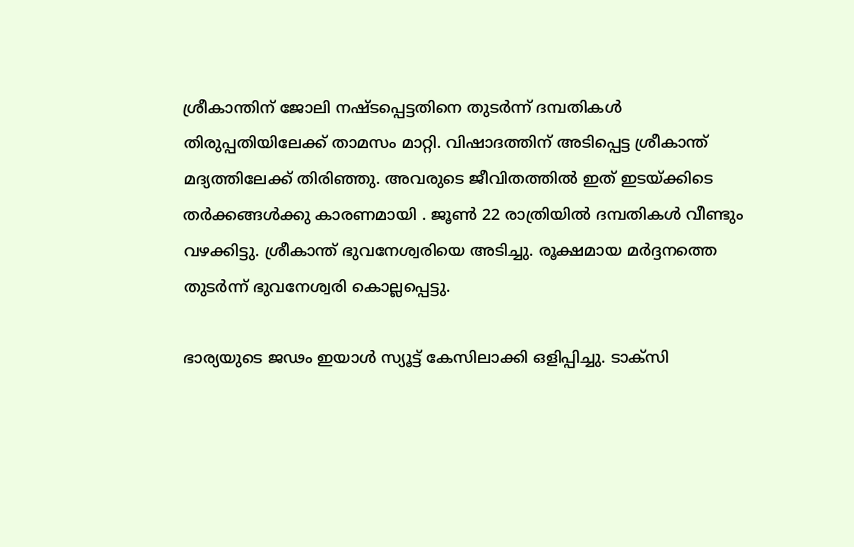ശ്രീകാന്തിന് ജോലി നഷ്ടപ്പെട്ടതിനെ തുടര്‍ന്ന് ദമ്പതികള്‍ തിരുപ്പതിയിലേക്ക് താമസം മാറ്റി. വിഷാദത്തിന് അടിപ്പെട്ട ശ്രീകാന്ത് മദ്യത്തിലേക്ക് തിരിഞ്ഞു. അവരുടെ ജീവിതത്തില്‍ ഇത് ഇടയ്ക്കിടെ തര്‍ക്കങ്ങള്‍ക്കു കാരണമായി . ജൂണ്‍ 22 രാത്രിയില്‍ ദമ്പതികള്‍ വീണ്ടും വഴക്കിട്ടു. ശ്രീകാന്ത് ഭുവനേശ്വരിയെ അടിച്ചു. രൂക്ഷമായ മര്‍ദ്ദനത്തെ തുടര്‍ന്ന് ഭുവനേശ്വരി കൊല്ലപ്പെട്ടു.

ഭാര്യയുടെ ജഢം ഇയാള്‍ സ്യൂട്ട് കേസിലാക്കി ഒളിപ്പിച്ചു. ടാക്‌സി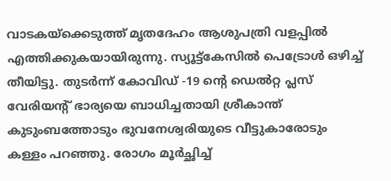വാടകയ്ക്കെടുത്ത് മൃതദേഹം ആശുപത്രി വളപ്പില്‍ എത്തിക്കുകയായിരുന്നു. സ്യൂട്ട്കേസില്‍ പെട്രോള്‍ ഒഴിച്ച് തീയിട്ടു. തുടര്‍ന്ന് കോവിഡ് -19 ന്‍റെ ഡെല്‍റ്റ പ്ലസ് വേരിയന്റ് ഭാര്യയെ ബാധിച്ചതായി ശ്രീകാന്ത് കുടുംബത്തോടും ഭുവനേശ്വരിയുടെ വീട്ടുകാരോടും കള്ളം പറഞ്ഞു. രോഗം മൂര്‍ച്ഛിച്ച്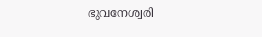ഭുവനേശ്വരി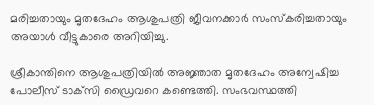മരിച്ചതായും മൃതദേഹം ആശുപത്രി ജീവനക്കാര്‍ സംസ്‌കരിച്ചതായും അയാള്‍ വീട്ടുകാരെ അറിയിച്ചു.

ശ്രീകാന്തിനെ ആശുപത്രിയില്‍ അജ്ഞാത മൃതദേഹം അന്വേഷിച്ച പോലീസ് ടാക്‌സി ഡ്രൈവറെ കണ്ടെത്തി. സംഭവസ്ഥത്തി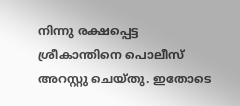നിന്നു രക്ഷപ്പെട്ട ശ്രീകാന്തിനെ പൊലീസ് അറസ്റ്റു ചെയ്തു. ഇതോടെ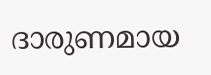ദാരുണമായ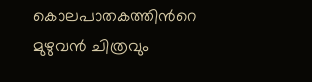കൊലപാതകത്തിന്‍റെ മുഴുവന്‍ ചിത്രവും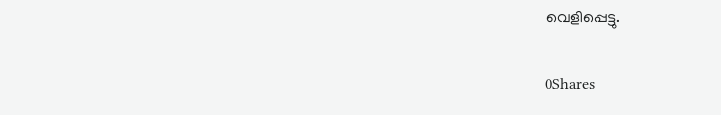വെളിപ്പെട്ടു.

0Shares